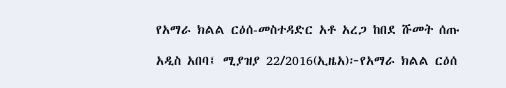የአማራ ክልል ርዕሰ-መስተዳድር አቶ አረጋ ከበደ ሹመት ሰጡ

አዲስ አበባ፤ ሚያዝያ 22/2016(ኢዜአ)፦የአማራ ክልል ርዕሰ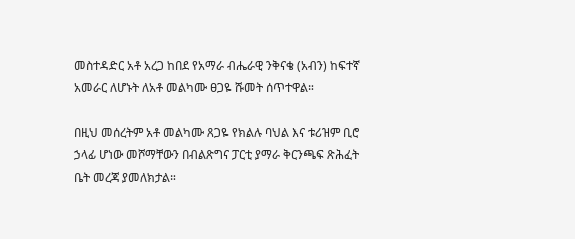መስተዳድር አቶ አረጋ ከበደ የአማራ ብሔራዊ ንቅናቄ (አብን) ከፍተኛ አመራር ለሆኑት ለአቶ መልካሙ ፀጋዬ ሹመት ሰጥተዋል።

በዚህ መሰረትም አቶ መልካሙ ጸጋዬ የክልሉ ባህል እና ቱሪዝም ቢሮ ኃላፊ ሆነው መሾማቸውን በብልጽግና ፓርቲ ያማራ ቅርንጫፍ ጽሕፈት ቤት መረጃ ያመለክታል።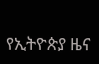የኢትዮጵያ ዜና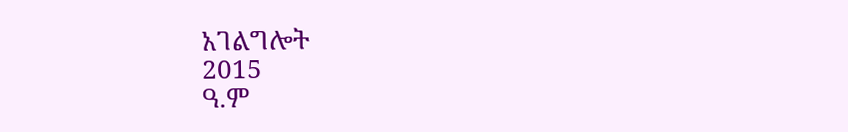አገልግሎት
2015
ዓ.ም